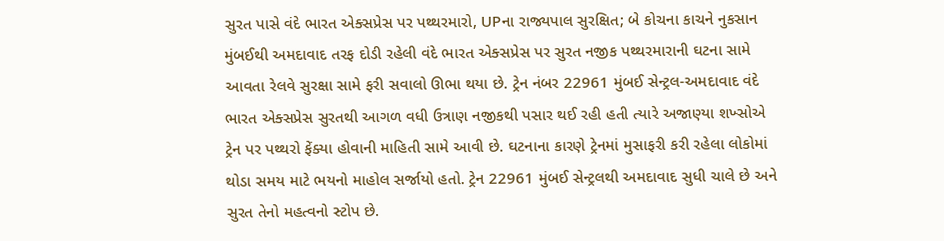સુરત પાસે વંદે ભારત એક્સપ્રેસ પર પથ્થરમારો, UPના રાજ્યપાલ સુરક્ષિત; બે કોચના કાચને નુકસાન
મુંબઈથી અમદાવાદ તરફ દોડી રહેલી વંદે ભારત એક્સપ્રેસ પર સુરત નજીક પથ્થરમારાની ઘટના સામે આવતા રેલવે સુરક્ષા સામે ફરી સવાલો ઊભા થયા છે. ટ્રેન નંબર 22961 મુંબઈ સેન્ટ્રલ-અમદાવાદ વંદે ભારત એક્સપ્રેસ સુરતથી આગળ વધી ઉત્રાણ નજીકથી પસાર થઈ રહી હતી ત્યારે અજાણ્યા શખ્સોએ ટ્રેન પર પથ્થરો ફેંક્યા હોવાની માહિતી સામે આવી છે. ઘટનાના કારણે ટ્રેનમાં મુસાફરી કરી રહેલા લોકોમાં થોડા સમય માટે ભયનો માહોલ સર્જાયો હતો. ટ્રેન 22961 મુંબઈ સેન્ટ્રલથી અમદાવાદ સુધી ચાલે છે અને સુરત તેનો મહત્વનો સ્ટોપ છે.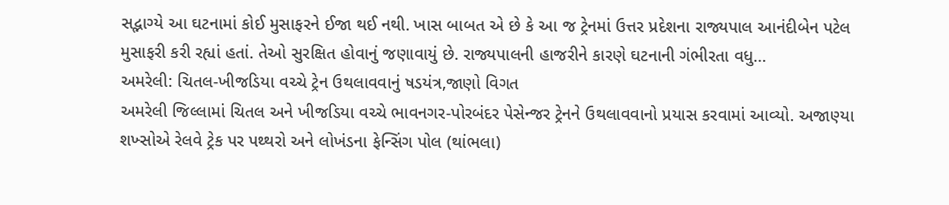સદ્ભાગ્યે આ ઘટનામાં કોઈ મુસાફરને ઈજા થઈ નથી. ખાસ બાબત એ છે કે આ જ ટ્રેનમાં ઉત્તર પ્રદેશના રાજ્યપાલ આનંદીબેન પટેલ મુસાફરી કરી રહ્યાં હતાં. તેઓ સુરક્ષિત હોવાનું જણાવાયું છે. રાજ્યપાલની હાજરીને કારણે ઘટનાની ગંભીરતા વધુ…
અમરેલી: ચિતલ-ખીજડિયા વચ્ચે ટ્રેન ઉથલાવવાનું ષડયંત્ર,જાણો વિગત
અમરેલી જિલ્લામાં ચિતલ અને ખીજડિયા વચ્ચે ભાવનગર-પોરબંદર પેસેન્જર ટ્રેનને ઉથલાવવાનો પ્રયાસ કરવામાં આવ્યો. અજાણ્યા શખ્સોએ રેલવે ટ્રેક પર પથ્થરો અને લોખંડના ફેન્સિંગ પોલ (થાંભલા)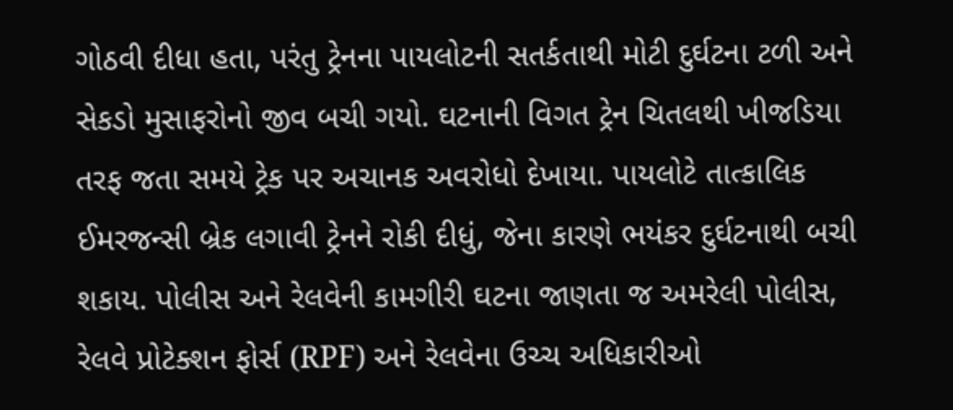ગોઠવી દીધા હતા, પરંતુ ટ્રેનના પાયલોટની સતર્કતાથી મોટી દુર્ઘટના ટળી અને સેકડો મુસાફરોનો જીવ બચી ગયો. ઘટનાની વિગત ટ્રેન ચિતલથી ખીજડિયા તરફ જતા સમયે ટ્રેક પર અચાનક અવરોધો દેખાયા. પાયલોટે તાત્કાલિક ઈમરજન્સી બ્રેક લગાવી ટ્રેનને રોકી દીધું, જેના કારણે ભયંકર દુર્ઘટનાથી બચી શકાય. પોલીસ અને રેલવેની કામગીરી ઘટના જાણતા જ અમરેલી પોલીસ, રેલવે પ્રોટેક્શન ફોર્સ (RPF) અને રેલવેના ઉચ્ચ અધિકારીઓ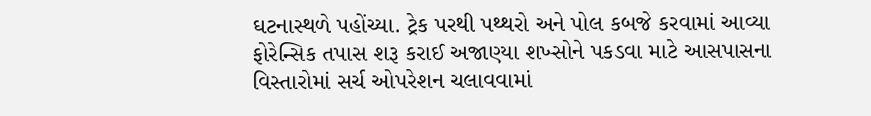ઘટનાસ્થળે પહોંચ્યા. ટ્રેક પરથી પથ્થરો અને પોલ કબજે કરવામાં આવ્યા ફોરેન્સિક તપાસ શરૂ કરાઈ અજાણ્યા શખ્સોને પકડવા માટે આસપાસના વિસ્તારોમાં સર્ચ ઓપરેશન ચલાવવામાં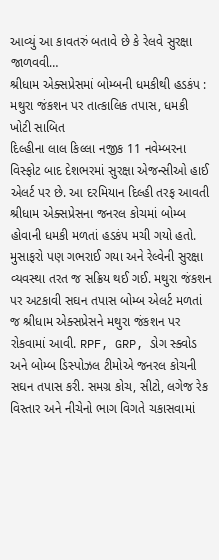આવ્યું આ કાવતરું બતાવે છે કે રેલવે સુરક્ષા જાળવવી…
શ્રીધામ એક્સપ્રેસમાં બોમ્બની ધમકીથી હડકંપ : મથુરા જંકશન પર તાત્કાલિક તપાસ, ધમકી ખોટી સાબિત
દિલ્હીના લાલ કિલ્લા નજીક 11 નવેમ્બરના વિસ્ફોટ બાદ દેશભરમાં સુરક્ષા એજન્સીઓ હાઈ એલર્ટ પર છે. આ દરમિયાન દિલ્હી તરફ આવતી શ્રીધામ એક્સપ્રેસના જનરલ કોચમાં બોમ્બ હોવાની ધમકી મળતાં હડકંપ મચી ગયો હતો. મુસાફરો પણ ગભરાઈ ગયા અને રેલ્વેની સુરક્ષા વ્યવસ્થા તરત જ સક્રિય થઈ ગઈ. મથુરા જંકશન પર અટકાવી સઘન તપાસ બોમ્બ એલર્ટ મળતાં જ શ્રીધામ એક્સપ્રેસને મથુરા જંકશન પર રોકવામાં આવી. RPF, GRP, ડોગ સ્ક્વોડ અને બોમ્બ ડિસ્પોઝલ ટીમોએ જનરલ કોચની સઘન તપાસ કરી. સમગ્ર કોચ, સીટો, લગેજ રેક વિસ્તાર અને નીચેનો ભાગ વિગતે ચકાસવામાં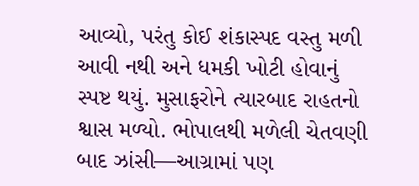આવ્યો, પરંતુ કોઈ શંકાસ્પદ વસ્તુ મળી આવી નથી અને ધમકી ખોટી હોવાનું સ્પષ્ટ થયું. મુસાફરોને ત્યારબાદ રાહતનો શ્વાસ મળ્યો. ભોપાલથી મળેલી ચેતવણી બાદ ઝાંસી—આગ્રામાં પણ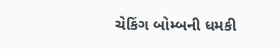ચેકિંગ બોમ્બની ધમકી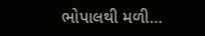ભોપાલથી મળી…